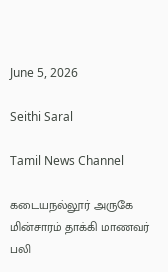June 5, 2026

Seithi Saral

Tamil News Channel

கடையநல்லூர் அருகே மின்சாரம் தாக்கி மாணவர் பலி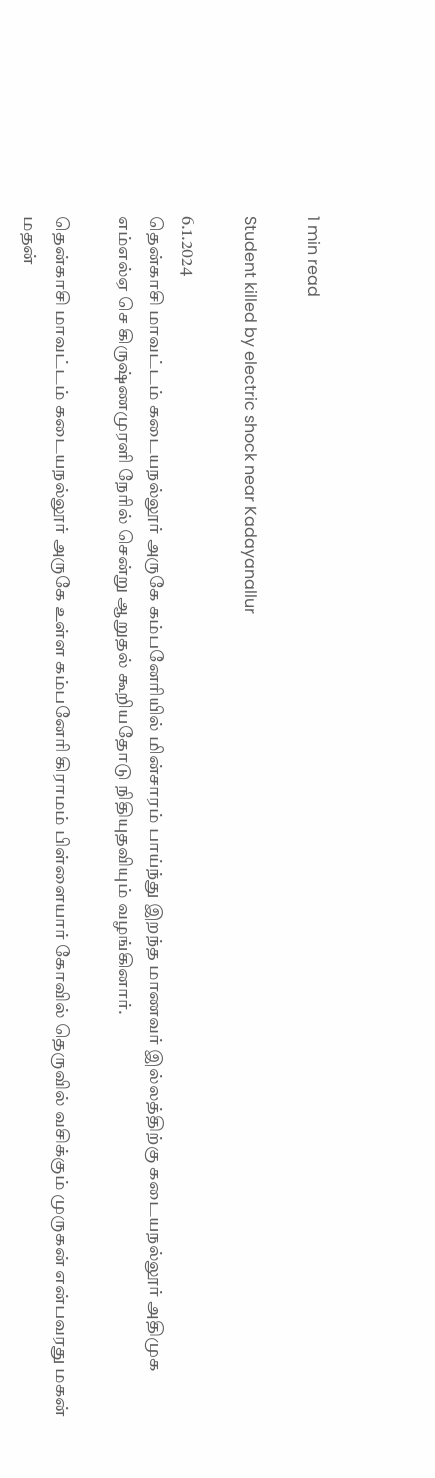1 min read

Student killed by electric shock near Kadayanallur

6.1.2024
தென்காசி மாவட்டம் கடையநல்லூர் அருகே கம்பனேரியில் மின்சாரம் பாய்ந்து இறந்த மாணவர் இல்லத்திற்கு கடையநல்லூர் அதிமுக எம்எல்ஏ செ கிருஷ்ணமுரளி நேரில் சென்று ஆறுதல் கூறியதோடு நிதியுதவியும் வழங்கினார்.

தென்காசி மாவட்டம் கடையநல்லூர் அருகே உள்ள கம்பனேரி கிராமம் பிள்ளையார் கோவில் தெருவில் வசிக்கும் முருகன் என்பவரது மகன் மதன்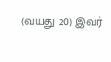(வயது 20) இவர்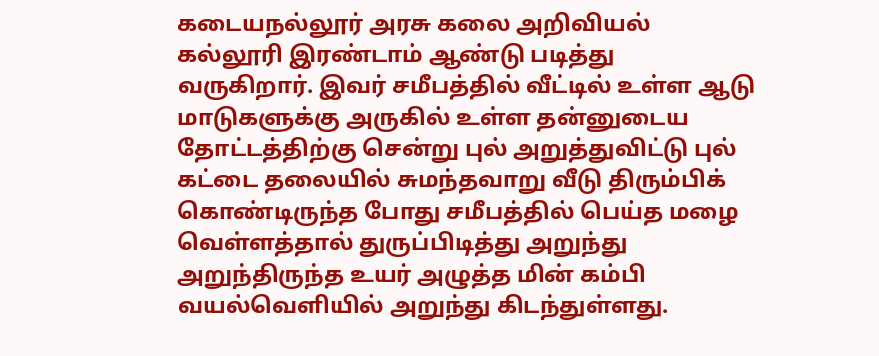கடையநல்லூர் அரசு கலை அறிவியல் கல்லூரி இரண்டாம் ஆண்டு படித்து வருகிறார். இவர் சமீபத்தில் வீட்டில் உள்ள ஆடு மாடுகளுக்கு அருகில் உள்ள தன்னுடைய தோட்டத்திற்கு சென்று புல் அறுத்துவிட்டு புல் கட்டை தலையில் சுமந்தவாறு வீடு திரும்பிக் கொண்டிருந்த போது சமீபத்தில் பெய்த மழை வெள்ளத்தால் துருப்பிடித்து அறுந்து அறுந்திருந்த உயர் அழுத்த மின் கம்பி வயல்வெளியில் அறுந்து கிடந்துள்ளது.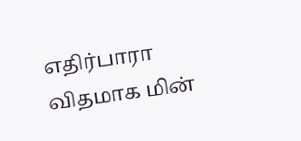எதிர்பாரா விதமாக மின்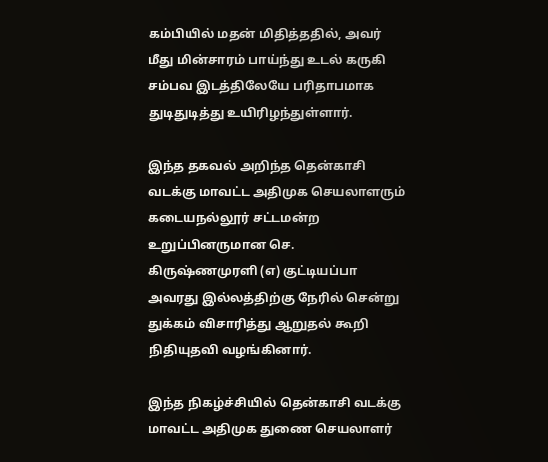கம்பியில் மதன் மிதித்ததில், அவர் மீது மின்சாரம் பாய்ந்து உடல் கருகி சம்பவ இடத்திலேயே பரிதாபமாக துடிதுடித்து உயிரிழந்துள்ளார்.

இந்த தகவல் அறிந்த தென்காசி வடக்கு மாவட்ட அதிமுக செயலாளரும் கடையநல்லூர் சட்டமன்ற உறுப்பினருமான செ. கிருஷ்ணமுரளி (எ) குட்டியப்பா அவரது இல்லத்திற்கு நேரில் சென்று துக்கம் விசாரித்து ஆறுதல் கூறி நிதியுதவி வழங்கினார்.

இந்த நிகழ்ச்சியில் தென்காசி வடக்கு மாவட்ட அதிமுக துணை செயலாளர்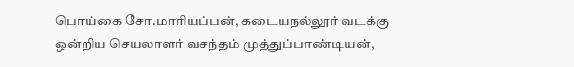பொய்கை சோ.மாரியப்பன், கடையநல்லூர் வடக்கு ஒன்றிய செயலாளர் வசந்தம் முத்துப்பாண்டியன்,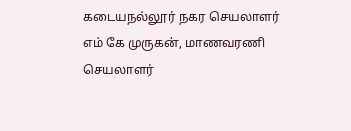கடையநல்லூர் நகர செயலாளர் எம் கே முருகன், மாணவரணி செயலாளர்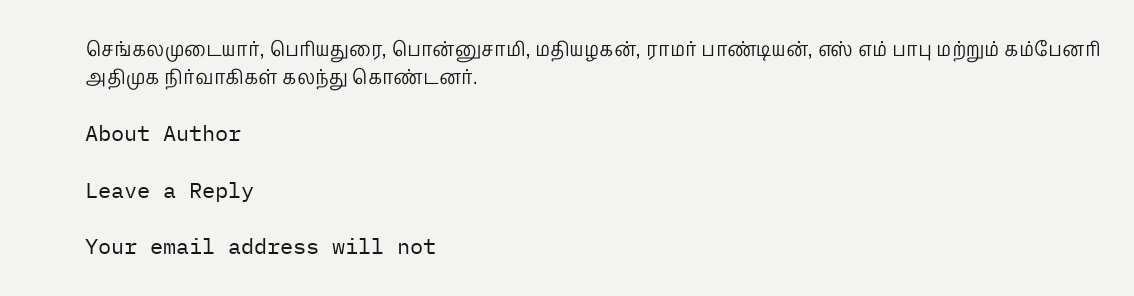செங்கலமுடையார், பெரியதுரை, பொன்னுசாமி, மதியழகன், ராமர் பாண்டியன், எஸ் எம் பாபு மற்றும் கம்பேனரி அதிமுக நிர்வாகிகள் கலந்து கொண்டனர்.

About Author

Leave a Reply

Your email address will not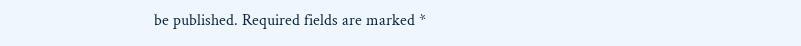be published. Required fields are marked *